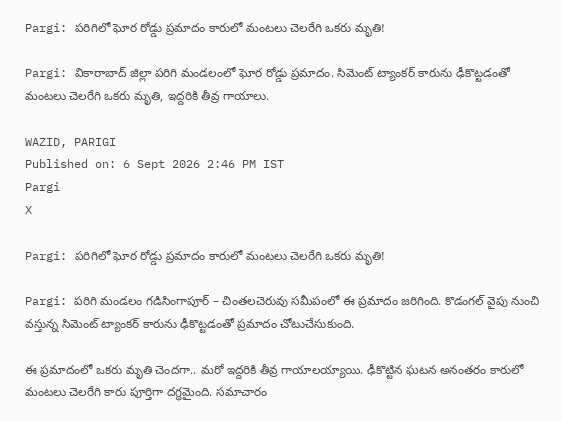Pargi: పరిగిలో ఘోర రోడ్డు ప్రమాదం కారులో మంటలు చెలరేగి ఒకరు మృతి!

Pargi: వికారాబాద్ జిల్లా పరిగి మండలంలో ఘోర రోడ్డు ప్రమాదం. సిమెంట్ ట్యాంకర్ కారును ఢీకొట్టడంతో మంటలు చెలరేగి ఒకరు మృతి, ఇద్దరికి తీవ్ర గాయాలు.

WAZID, PARIGI
Published on: 6 Sept 2026 2:46 PM IST
Pargi
X

Pargi: పరిగిలో ఘోర రోడ్డు ప్రమాదం కారులో మంటలు చెలరేగి ఒకరు మృతి!

Pargi: పరిగి మండలం గడిసింగాపూర్ – చింతలచెరువు సమీపంలో ఈ ప్రమాదం జరిగింది. కొడంగల్ వైపు నుంచి వస్తున్న సిమెంట్ ట్యాంకర్ కారును ఢీకొట్టడంతో ప్రమాదం చోటుచేసుకుంది.

ఈ ప్రమాదంలో ఒకరు మృతి చెందగా.. మరో ఇద్దరికి తీవ్ర గాయాలయ్యాయి. ఢీకొట్టిన ఘటన అనంతరం కారులో మంటలు చెలరేగి కారు పూర్తిగా దగ్ధమైంది. సమాచారం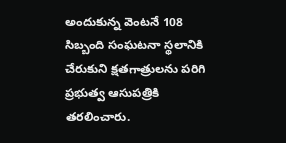అందుకున్న వెంటనే 108 సిబ్బంది సంఘటనా స్థలానికి చేరుకుని క్షతగాత్రులను పరిగి ప్రభుత్వ ఆసుపత్రికి తరలించారు.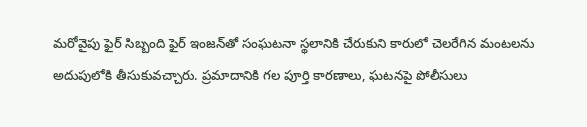మరోవైపు ఫైర్ సిబ్బంది ఫైర్ ఇంజన్‌తో సంఘటనా స్థలానికి చేరుకుని కారులో చెలరేగిన మంటలను అదుపులోకి తీసుకువచ్చారు. ప్రమాదానికి గల పూర్తి కారణాలు, ఘటనపై పోలీసులు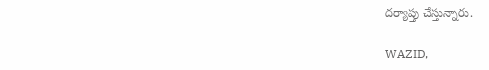దర్యాప్తు చేస్తున్నారు.

WAZID,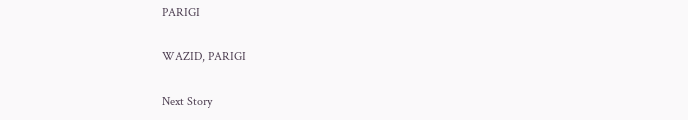PARIGI

WAZID, PARIGI

Next Story